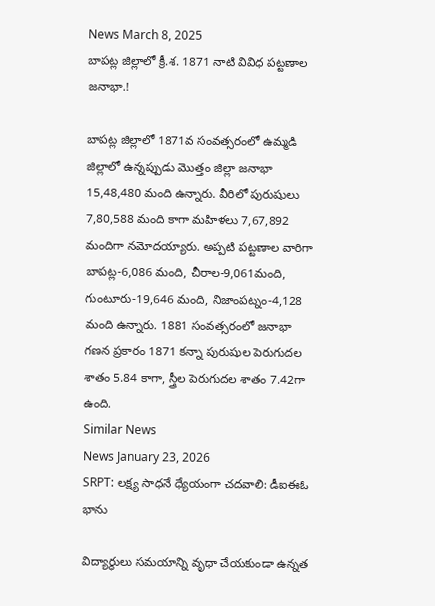News March 8, 2025
బాపట్ల జిల్లాలో క్రీ.శ. 1871 నాటి వివిధ పట్టణాల జనాభా.!

బాపట్ల జిల్లాలో 1871వ సంవత్సరంలో ఉమ్మడి జిల్లాలో ఉన్నప్పుడు మొత్తం జిల్లా జనాభా 15,48,480 మంది ఉన్నారు. వీరిలో పురుషులు 7,80,588 మంది కాగా మహిళలు 7,67,892 మందిగా నమోదయ్యారు. అప్పటి పట్టణాల వారిగా బాపట్ల-6,086 మంది, చీరాల-9,061మంది, గుంటూరు-19,646 మంది, నిజాంపట్నం-4,128 మంది ఉన్నారు. 1881 సంవత్సరంలో జనాభా గణన ప్రకారం 1871 కన్నా పురుషుల పెరుగుదల శాతం 5.84 కాగా, స్త్రీల పెరుగుదల శాతం 7.42గా ఉంది.
Similar News
News January 23, 2026
SRPT: లక్ష్య సాధనే ధ్యేయంగా చదవాలి: డీఐఈఓ భాను

విద్యార్థులు సమయాన్ని వృధా చేయకుండా ఉన్నత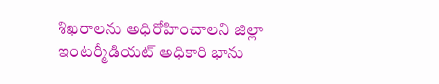శిఖరాలను అధిరోహించాలని జిల్లా ఇంటర్మీడియట్ అధికారి భాను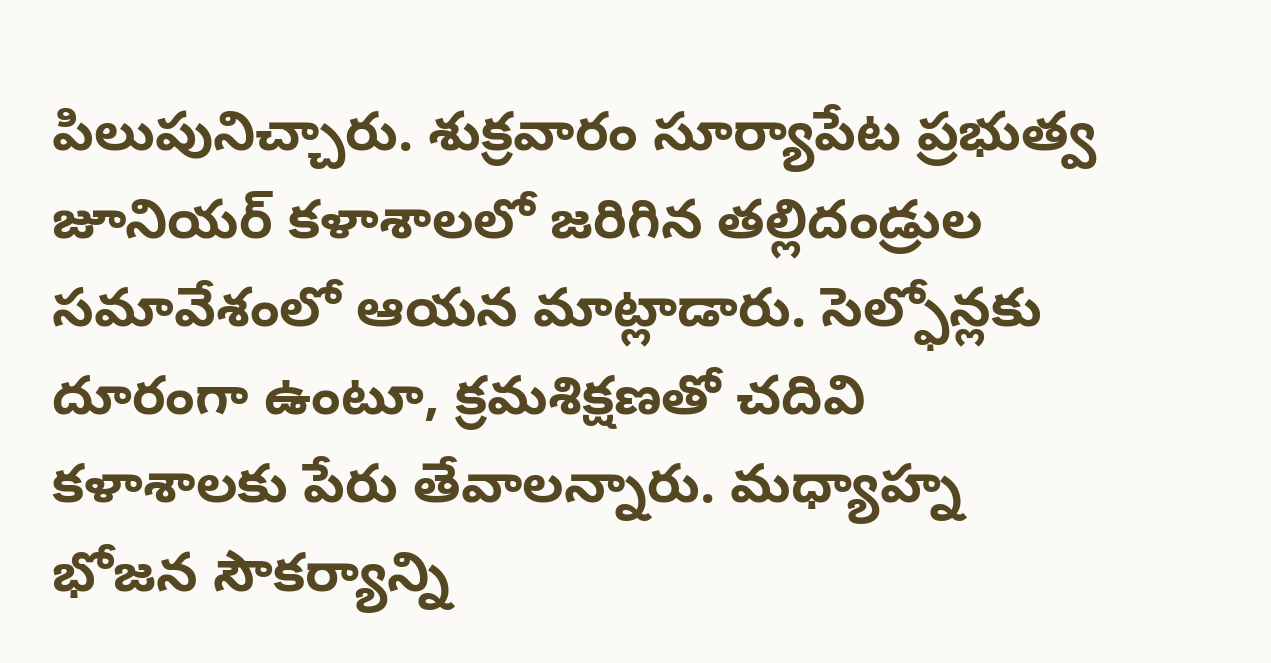పిలుపునిచ్చారు. శుక్రవారం సూర్యాపేట ప్రభుత్వ జూనియర్ కళాశాలలో జరిగిన తల్లిదండ్రుల సమావేశంలో ఆయన మాట్లాడారు. సెల్ఫోన్లకు దూరంగా ఉంటూ, క్రమశిక్షణతో చదివి కళాశాలకు పేరు తేవాలన్నారు. మధ్యాహ్న భోజన సౌకర్యాన్ని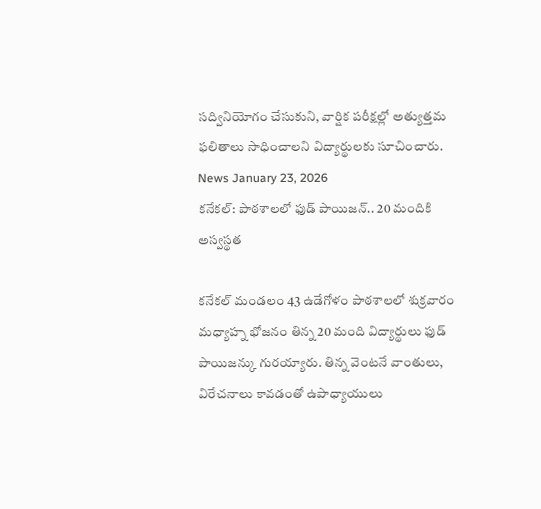సద్వినియోగం చేసుకుని, వార్షిక పరీక్షల్లో అత్యుత్తమ ఫలితాలు సాధించాలని విద్యార్థులకు సూచించారు.
News January 23, 2026
కనేకల్: పాఠశాలలో ఫుడ్ పాయిజన్.. 20 మందికి అస్వస్థత

కనేకల్ మండలం 43 ఉడేగోళం పాఠశాలలో శుక్రవారం మధ్యాహ్న భోజనం తిన్న 20 మంది విద్యార్థులు ఫుడ్ పాయిజన్కు గురయ్యారు. తిన్న వెంటనే వాంతులు, విరేచనాలు కావడంతో ఉపాధ్యాయులు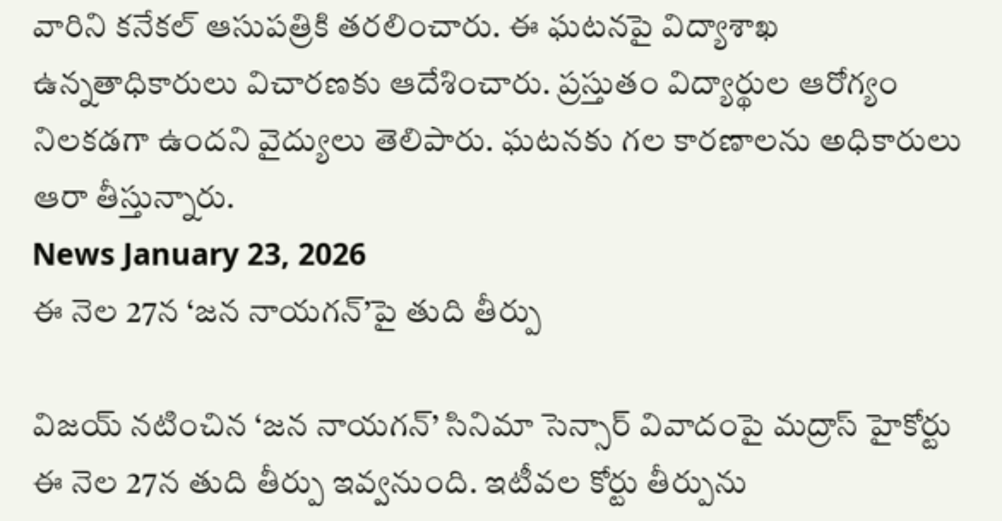వారిని కనేకల్ ఆసుపత్రికి తరలించారు. ఈ ఘటనపై విద్యాశాఖ ఉన్నతాధికారులు విచారణకు ఆదేశించారు. ప్రస్తుతం విద్యార్థుల ఆరోగ్యం నిలకడగా ఉందని వైద్యులు తెలిపారు. ఘటనకు గల కారణాలను అధికారులు ఆరా తీస్తున్నారు.
News January 23, 2026
ఈ నెల 27న ‘జన నాయగన్’పై తుది తీర్పు

విజయ్ నటించిన ‘జన నాయగన్’ సినిమా సెన్సార్ వివాదంపై మద్రాస్ హైకోర్టు ఈ నెల 27న తుది తీర్పు ఇవ్వనుంది. ఇటీవల కోర్టు తీర్పును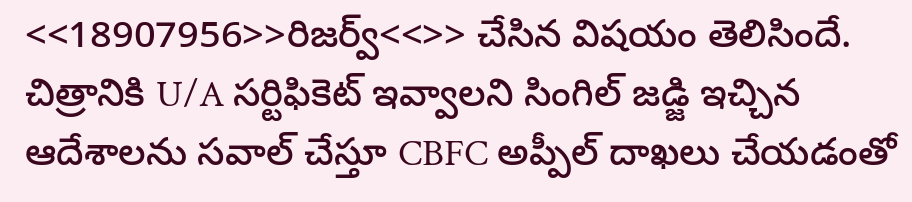<<18907956>>రిజర్వ్<<>> చేసిన విషయం తెలిసిందే. చిత్రానికి U/A సర్టిఫికెట్ ఇవ్వాలని సింగిల్ జడ్జి ఇచ్చిన ఆదేశాలను సవాల్ చేస్తూ CBFC అప్పీల్ దాఖలు చేయడంతో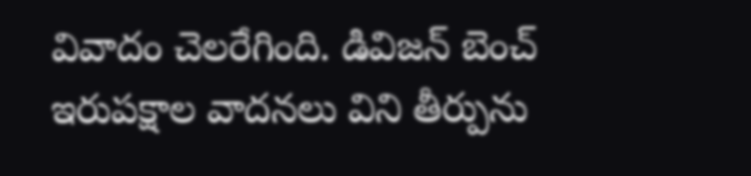వివాదం చెలరేగింది. డివిజన్ బెంచ్ ఇరుపక్షాల వాదనలు విని తీర్పును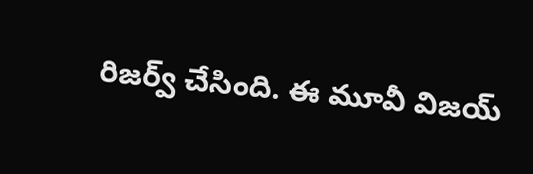రిజర్వ్ చేసింది. ఈ మూవీ విజయ్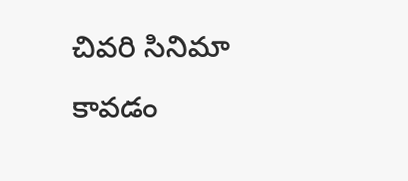చివరి సినిమా కావడం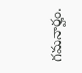గమనార్హం.